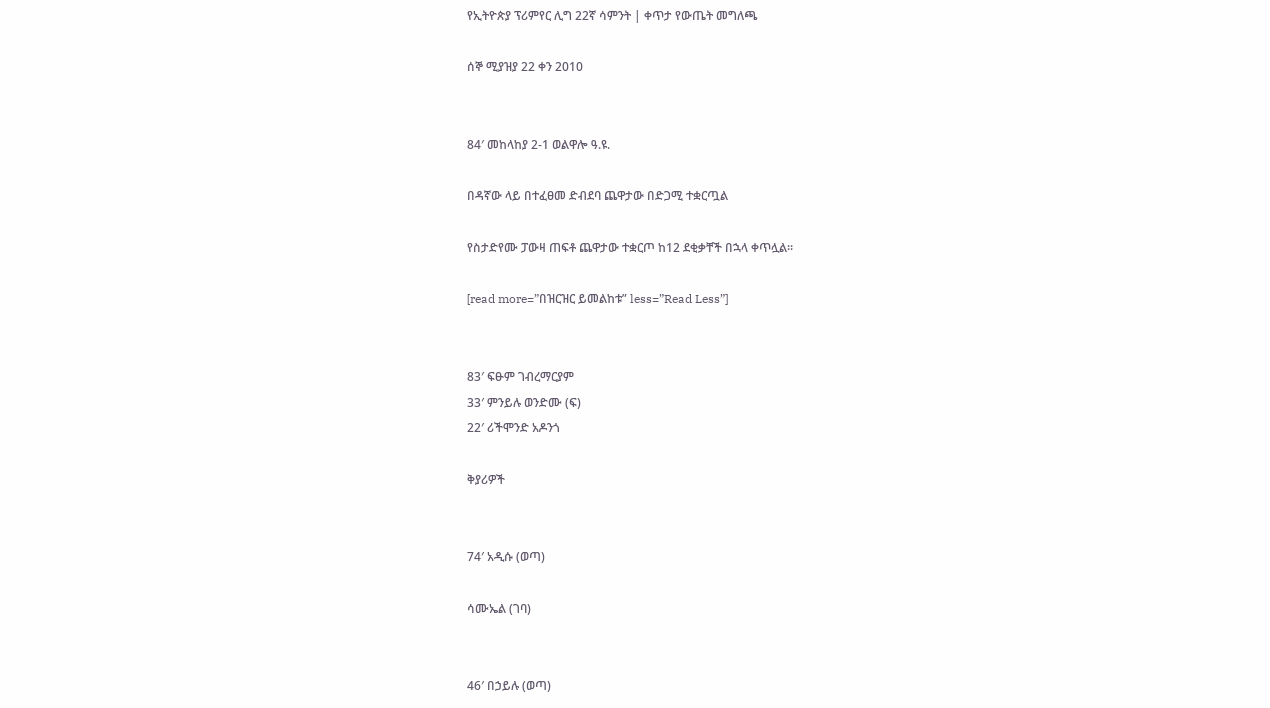የኢትዮጵያ ፕሪምየር ሊግ 22ኛ ሳምንት | ቀጥታ የውጤት መግለጫ

ሰኞ ሚያዝያ 22 ቀን 2010


84′ መከላከያ 2-1 ወልዋሎ ዓ.ዩ.

በዳኛው ላይ በተፈፀመ ድብደባ ጨዋታው በድጋሚ ተቋርጧል

የስታድየሙ ፓውዛ ጠፍቶ ጨዋታው ተቋርጦ ከ12 ደቂቃቸች በኋላ ቀጥሏል።

[read more=”በዝርዝር ይመልከቱ” less=”Read Less”]


83′ ፍፁም ገብረማርያም
33′ ምንይሉ ወንድሙ (ፍ)
22′ ሪችሞንድ አዶንጎ

ቅያሪዎች


74′ አዲሱ (ወጣ)

ሳሙኤል (ገባ)


46′ በኃይሉ (ወጣ)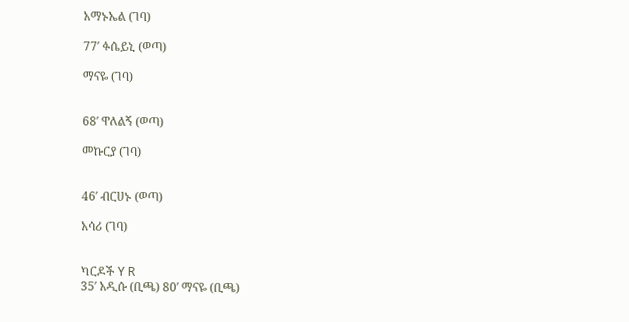አማኑኤል (ገባ)

77′ ፉሴይኒ (ወጣ)

ማናዬ (ገባ)


68′ ዋለልኝ (ወጣ)

መኩርያ (ገባ)


46′ ብርሀኑ (ወጣ)

አሳሪ (ገባ)


ካርዶች Y R
35′ አዲሱ (ቢጫ) 80′ ማናዬ (ቢጫ)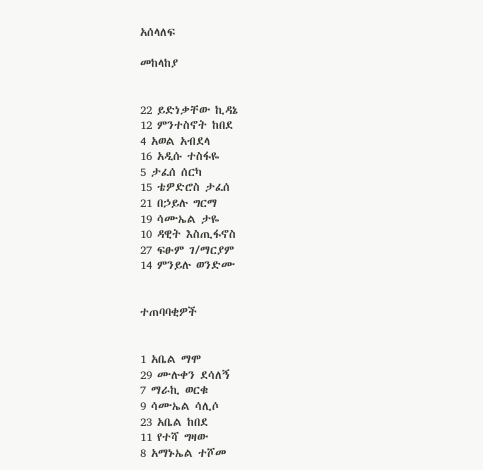አሰላለፍ

መከላከያ


22 ይድነቃቸው ኪዳኔ
12 ምንተስኖት ከበደ
4 አወል አብደላ
16 አዲሱ ተስፋዬ
5 ታፈሰ ሰርካ
15 ቴዎድሮስ ታፈሰ
21 በኃይሉ ግርማ
19 ሳሙኤል ታዬ
10 ዳዊት እስጢፋኖስ
27 ፍፁም ገ/ማርያም
14 ምንይሉ ወንድሙ


ተጠባባቂዎች


1 አቤል ማሞ
29 ሙሉቀን ደሳለኝ
7 ማራኪ ወርቁ
9 ሳሙኤል ሳሊሶ
23 አቤል ከበደ
11 የተሻ ግዛው
8 አማኑኤል ተሾመ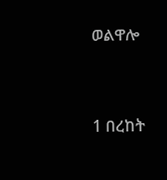ወልዋሎ


1 በረከት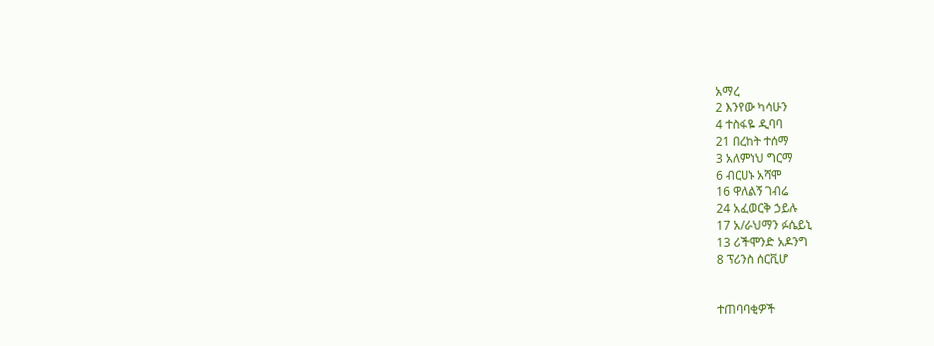አማረ
2 እንየው ካሳሁን
4 ተስፋዬ ዲባባ
21 በረከት ተሰማ
3 አለምነህ ግርማ
6 ብርሀኑ አሻሞ
16 ዋለልኝ ገብሬ
24 አፈወርቅ ኃይሉ
17 አ/ራህማን ፉሴይኒ
13 ሪችሞንድ አዶንግ
8 ፕሪንስ ሰርቪሆ


ተጠባባቂዎች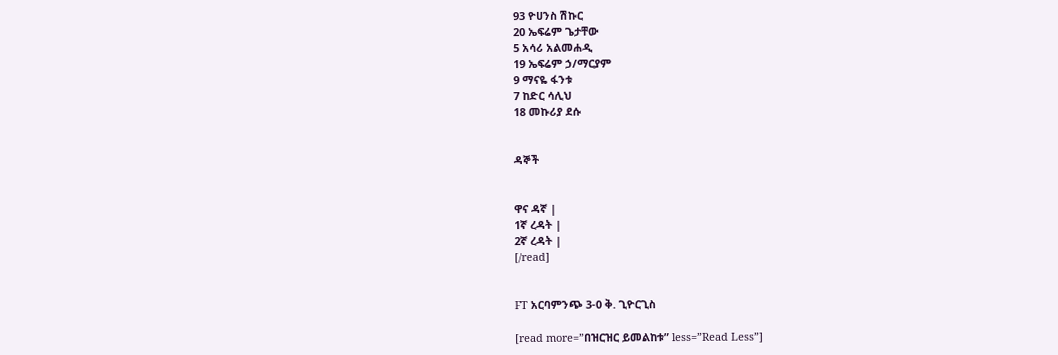93 ዮሀንስ ሽኩር
20 ኤፍሬም ጌታቸው
5 አሳሪ አልመሐዲ
19 ኤፍሬም ኃ/ማርያም
9 ማናዬ ፋንቱ
7 ከድር ሳሊህ
18 መኩሪያ ደሱ


ዳኞች


ዋና ዳኛ |
1ኛ ረዳት |
2ኛ ረዳት |
[/read]


FT አርባምንጭ 3-0 ቅ. ጊዮርጊስ

[read more=”በዝርዝር ይመልከቱ” less=”Read Less”]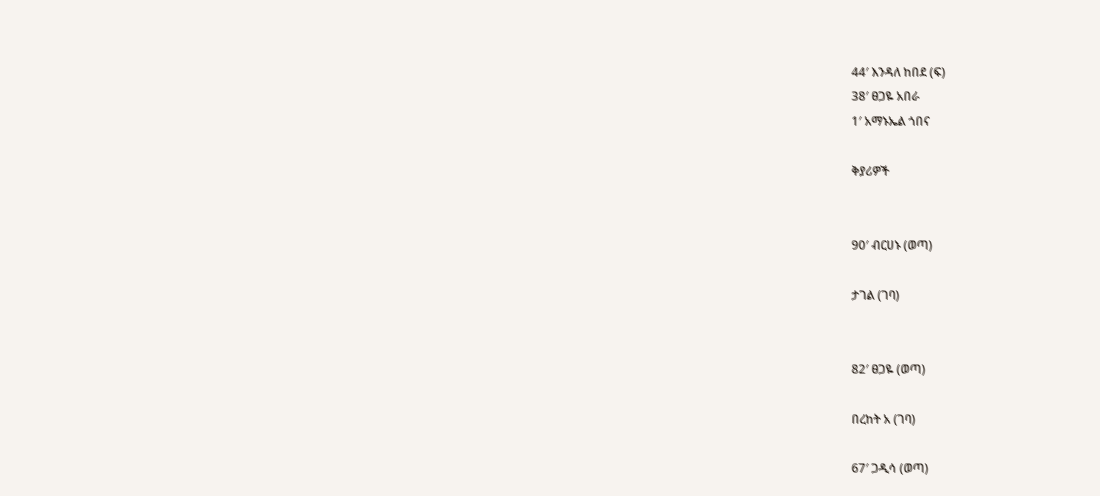44′ እንዳለ ከበደ (ፍ)
38′ ፀጋዬ አበራ
1′ አማኑኤል ጎበና

ቅያሪዎች


90′ ብርሀኑ (ወጣ)

ታገል (ገባ)


82′ ፀጋዬ (ወጣ)

በረከት አ (ገባ)

67′ ጋዲሳ (ወጣ)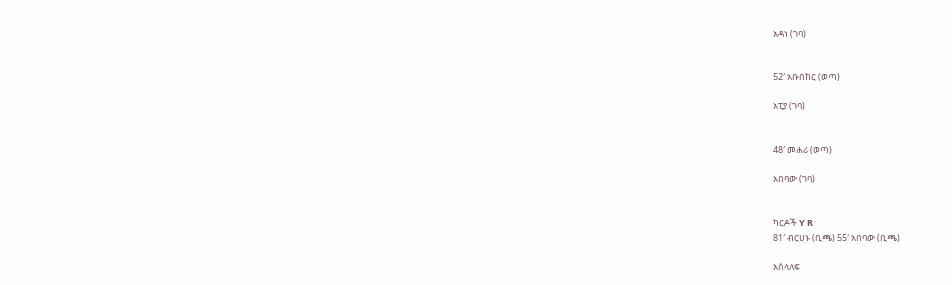አዳነ (ገባ)


52′ አቡበከር (ወጣ)

አፒያ (ገባ)


48′ መሐሪ (ወጣ)

አበባው (ገባ)


ካርዶች Y R
81′ ብርሀኑ (ቢጫ) 55′ አበባው (ቢጫ)

አሰላለፍ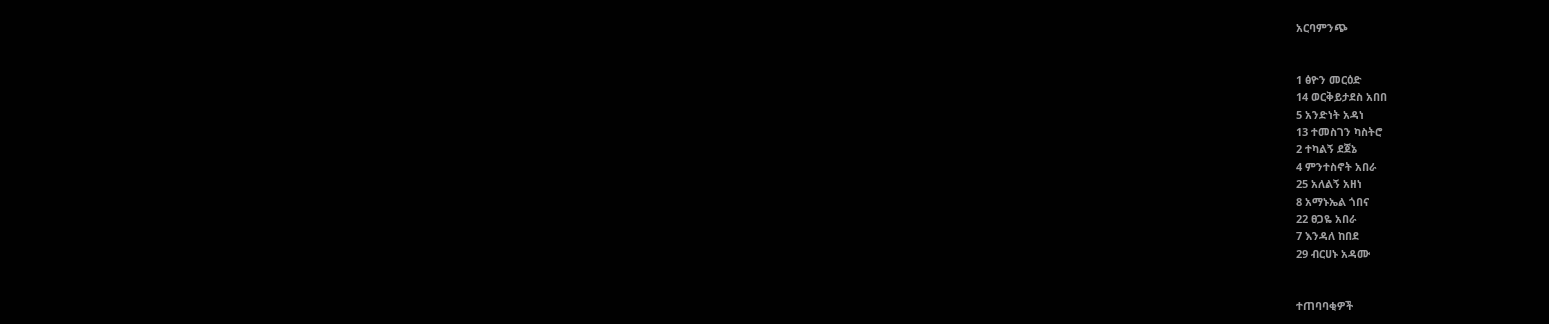አርባምንጭ


1 ፅዮን መርዕድ
14 ወርቅይታደስ አበበ
5 አንድነት አዳነ
13 ተመስገን ካስትሮ
2 ተካልኝ ደጀኔ
4 ምንተስኖት አበራ
25 አለልኝ አዘነ
8 አማኑኤል ጎበና
22 ፀጋዬ አበራ
7 እንዳለ ከበደ
29 ብርሀኑ አዳሙ


ተጠባባቂዎች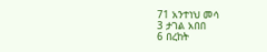71 አንተነህ መሳ
3 ታገል አበበ
6 በረከት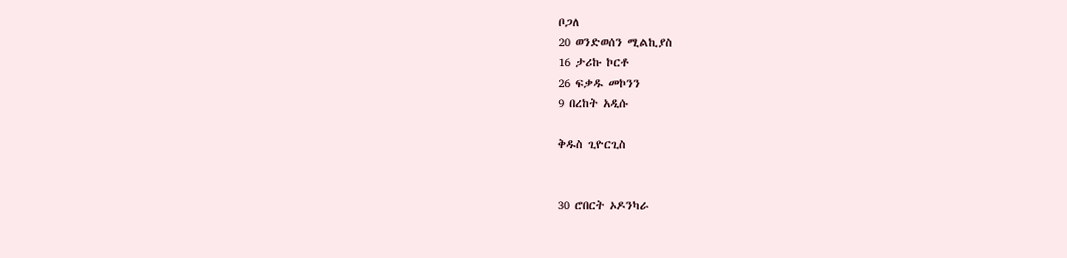ቦጋለ
20 ወንድወሰን ሚልኪያስ
16 ታሪኩ ኮርቶ
26 ፍቃዱ መኮንን
9 በረከት አዲሱ

ቅዱስ ጊዮርጊስ


30 ሮበርት ኦዶንካራ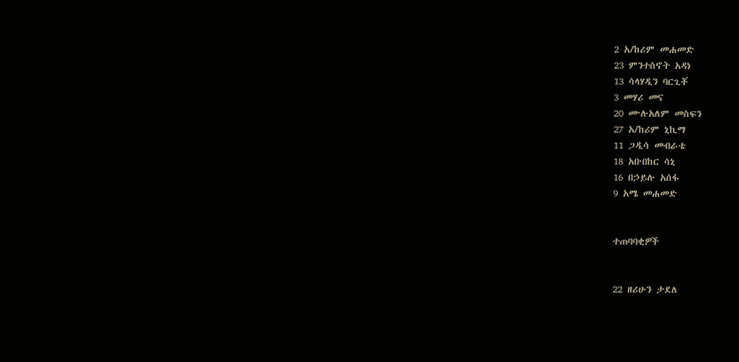2 አ/ከሪም መሐመድ
23 ምንተስኖት አዳነ
13 ሳላሃዲን ባርጊቾ
3 መሃሪ መና
20 ሙሉአለም መስፍን
27 አ/ከሪም ኒኪማ
11 ጋዲሳ መብራቴ
18 አቡበከር ሳኒ
16 በኃይሉ አሰፋ
9 አሜ መሐመድ


ተጠባባቂዎች


22 ዘሪሁን ታደለ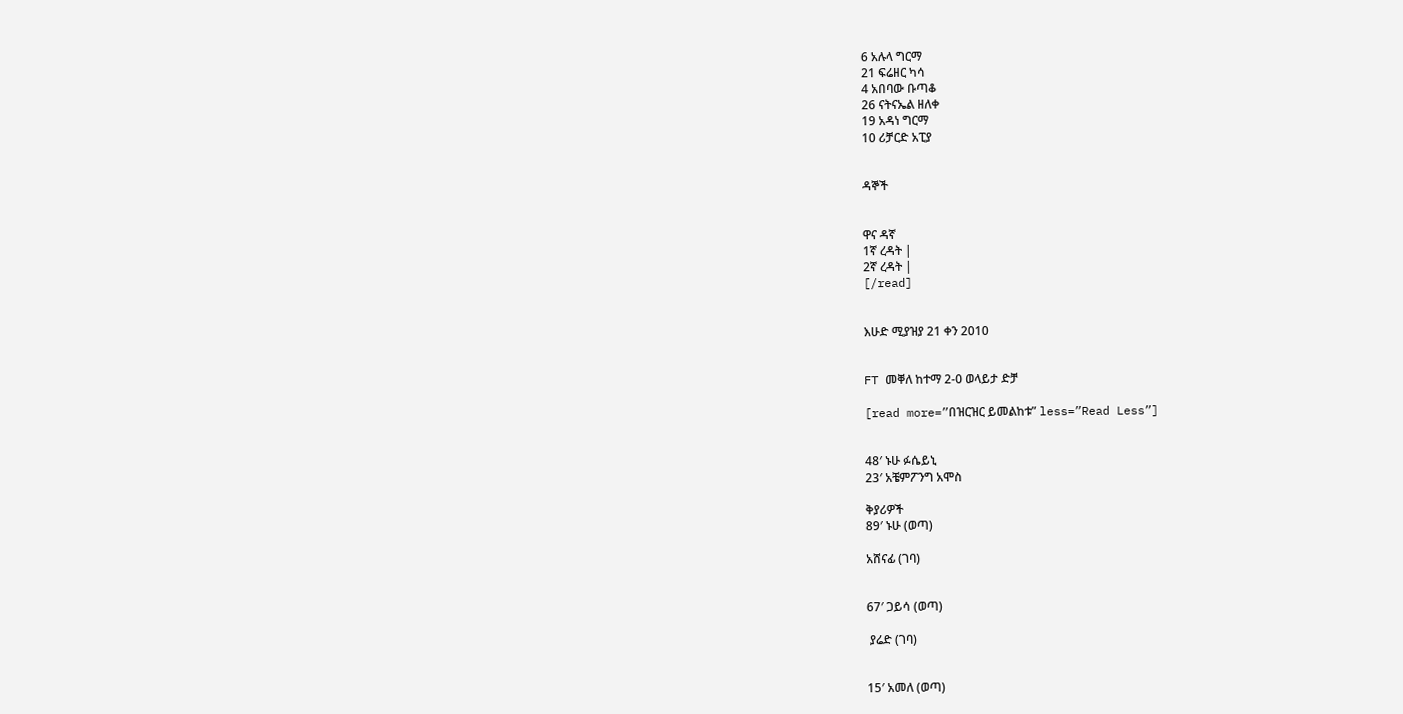6 አሉላ ግርማ
21 ፍሬዘር ካሳ
4 አበባው ቡጣቆ
26 ናትናኤል ዘለቀ
19 አዳነ ግርማ
10 ሪቻርድ አፒያ


ዳኞች


ዋና ዳኛ
1ኛ ረዳት |
2ኛ ረዳት |
[/read]


እሁድ ሚያዝያ 21 ቀን 2010


FT መቐለ ከተማ 2-0 ወላይታ ድቻ

[read more=”በዝርዝር ይመልከቱ” less=”Read Less”]


48′ ኑሁ ፉሴይኒ
23′ አቼምፖንግ አሞስ

ቅያሪዎች
89′ ኑሁ (ወጣ)

አሸናፊ (ገባ)


67′ ጋይሳ (ወጣ)

 ያሬድ (ገባ)


15′ አመለ (ወጣ)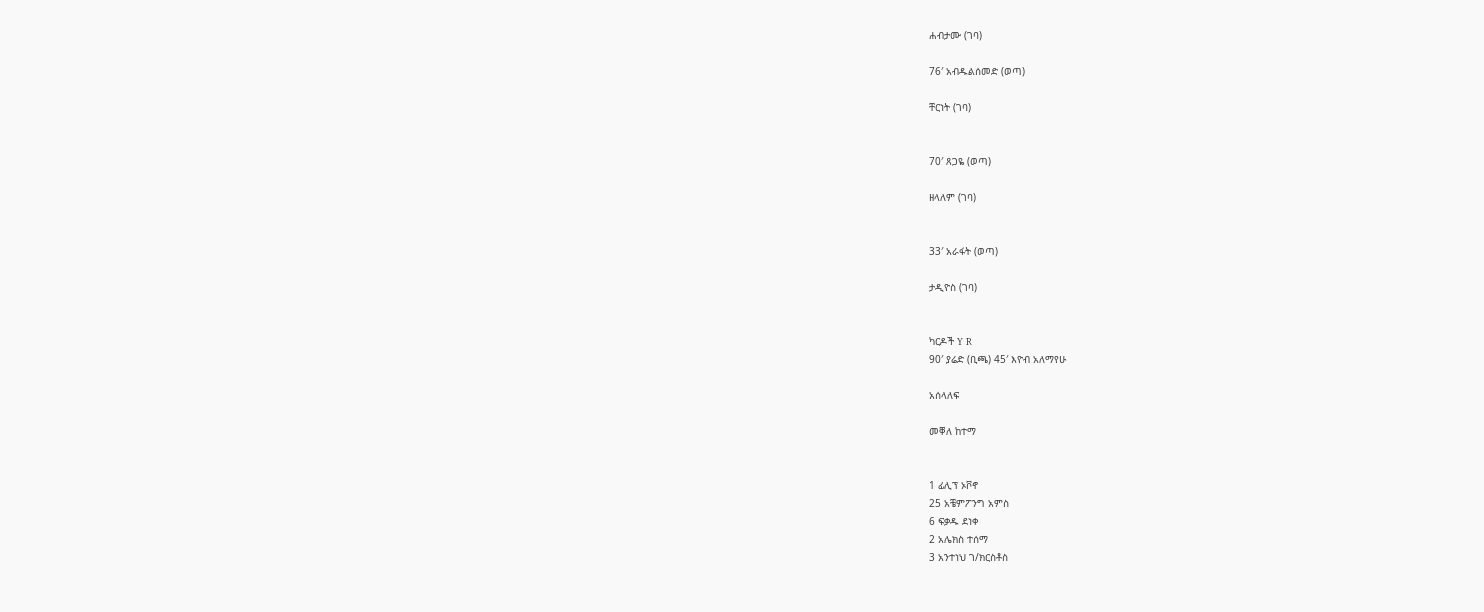ሐብታሙ (ገባ)

76′ አብዱልሰመድ (ወጣ)

ቸርነት (ገባ)


70′ ጸጋዬ (ወጣ)

ዘላለም (ገባ)


33′ አራፋት (ወጣ)

ታዲዮስ (ገባ)


ካርዶች Y R
90′ ያሬድ (ቢጫ) 45′ እዮብ አለማየሁ

አሰላለፍ

መቐለ ከተማ


1 ፊሊፕ ኦቮኖ
25 አቼምፖንግ አምስ
6 ፍቃዱ ደነቀ
2 አሌክስ ተሰማ
3 አንተነህ ገ/ክርስቶስ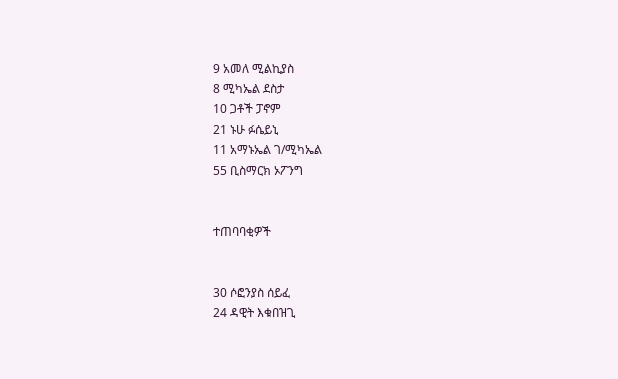9 አመለ ሚልኪያስ
8 ሚካኤል ደስታ
10 ጋቶች ፓኖም
21 ኑሁ ፉሴይኒ
11 አማኑኤል ገ/ሚካኤል
55 ቢስማርክ ኦፖንግ


ተጠባባቂዎች


30 ሶፎንያስ ሰይፈ
24 ዳዊት እቁበዝጊ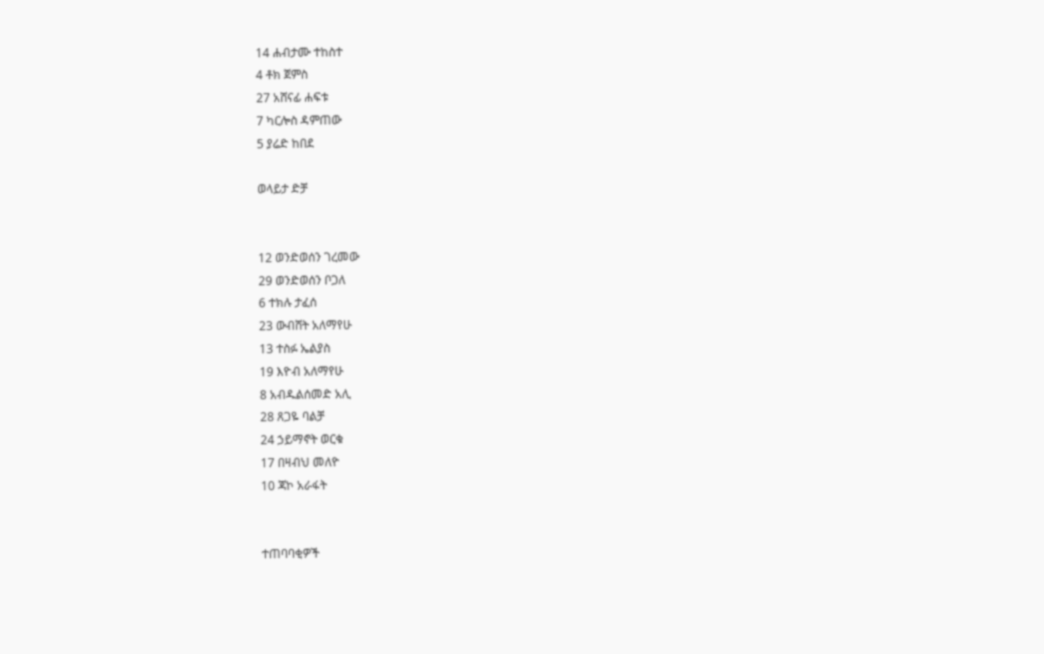14 ሐብታሙ ተከስተ
4 ቶክ ጀምስ
27 አሸናፊ ሐፍቱ
7 ካርሎስ ዳምጠው
5 ያሬድ ከበደ

ወላይታ ድቻ


12 ወንድወሰን ገረመው
29 ወንድወሰን ቦጋለ
6 ተክሉ ታፈሰ
23 ውብሸት አለማየሁ
13 ተስፉ ኤልያስ
19 እዮብ አለማየሁ
8 አብዱልሰመድ አሊ
28 ጸጋዬ ባልቻ
24 ኃይማኖት ወርቁ
17 በዛብህ መለዮ
10 ጃኮ አራፋት


ተጠባባቂዎች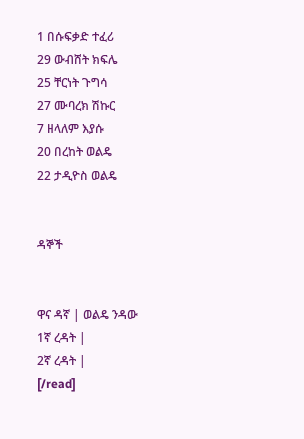1 በሱፍቃድ ተፈሪ
29 ውብሸት ክፍሌ
25 ቸርነት ጉግሳ
27 ሙባረክ ሽኩር
7 ዘላለም እያሱ
20 በረከት ወልዴ
22 ታዲዮስ ወልዴ


ዳኞች


ዋና ዳኛ | ወልዴ ንዳው
1ኛ ረዳት |
2ኛ ረዳት |
[/read]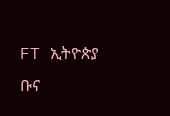FT ኢትዮጵያ ቡና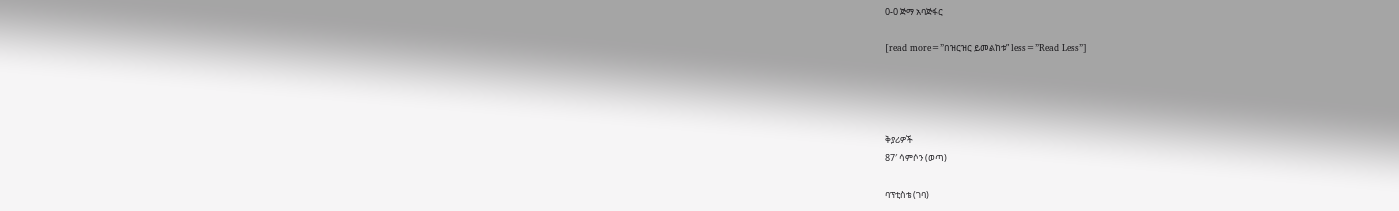0-0 ጅማ አባጅፋር

[read more=”በዝርዝር ይመልከቱ” less=”Read Less”]




ቅያሪዎች
87′ ሳምሶን (ወጣ)

ባፕቲስቴ (ገባ)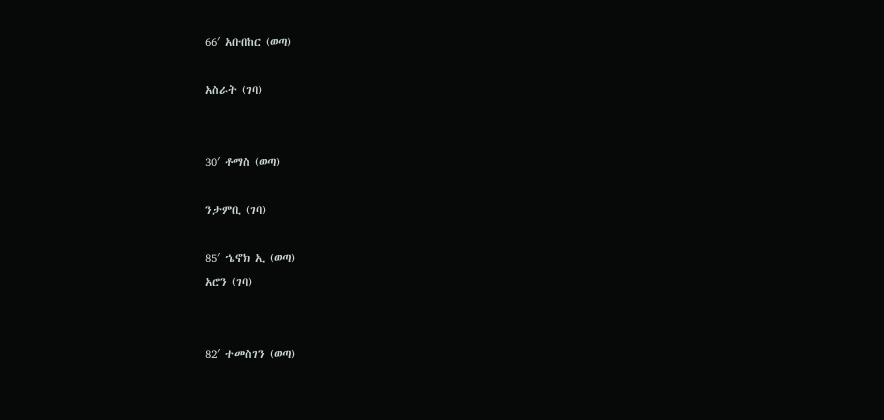66′ አቡበከር (ወጣ)

አስራት (ገባ)


30′ ቶማስ (ወጣ)

ንታምቢ (ገባ)

85′ ኄኖክ ኢ (ወጣ)
አሮን (ገባ)


82′ ተመስገን (ወጣ)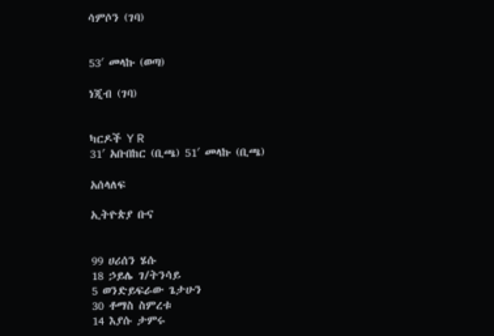ሳምሶን (ገባ)


53′ መላኩ (ወጣ)

ነጂብ (ገባ)


ካርዶች Y R
31′ አቡበከር (ቢጫ) 51′ መላኩ (ቢጫ)

አሰላለፍ

ኢትዮጵያ ቡና


99 ሀሪሰን ሄሱ
18 ኃይሌ ገ/ትንሳይ
5 ወንድይፍራው ጌታሁን
30 ቶማስ ስምረቱ
14 እያሱ ታምሩ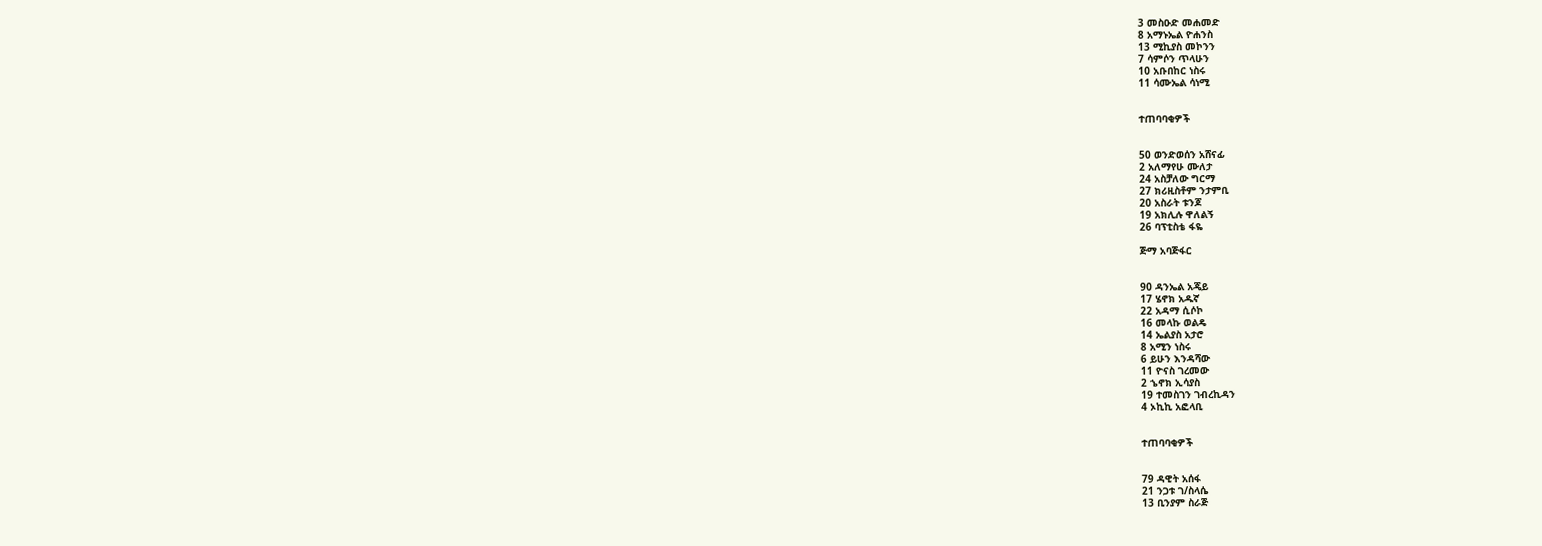3 መስዑድ መሐመድ
8 አማኑኤል ዮሐንስ
13 ሚኪያስ መኮንን
7 ሳምሶን ጥላሁን
10 አቡበከር ነስሩ
11 ሳሙኤል ሳነሚ


ተጠባባቂዎች


50 ወንድወሰን አሸናፊ
2 አለማየሁ ሙለታ
24 አስቻለው ግርማ
27 ክሪዚስቶም ንታምቢ
20 አስራት ቱንጆ
19 አክሊሉ ዋለልኝ
26 ባፕቲስቴ ፋዬ

ጅማ አባጅፋር


90 ዳንኤል አጄይ
17 ሄኖክ አዱኛ
22 አዳማ ሲሶኮ
16 መላኩ ወልዴ
14 ኤልያስ አታሮ
8 አሚን ነስሩ
6 ይሁን እንዳሻው
11 ዮናስ ገረመው
2 ኄኖክ ኢሳያስ
19 ተመስገን ገብረኪዳን
4 ኦኪኪ አፎላቢ


ተጠባባቂዎች


79 ዳዊት አሰፋ
21 ንጋቱ ገ/ስላሴ
13 ቢንያም ስራጅ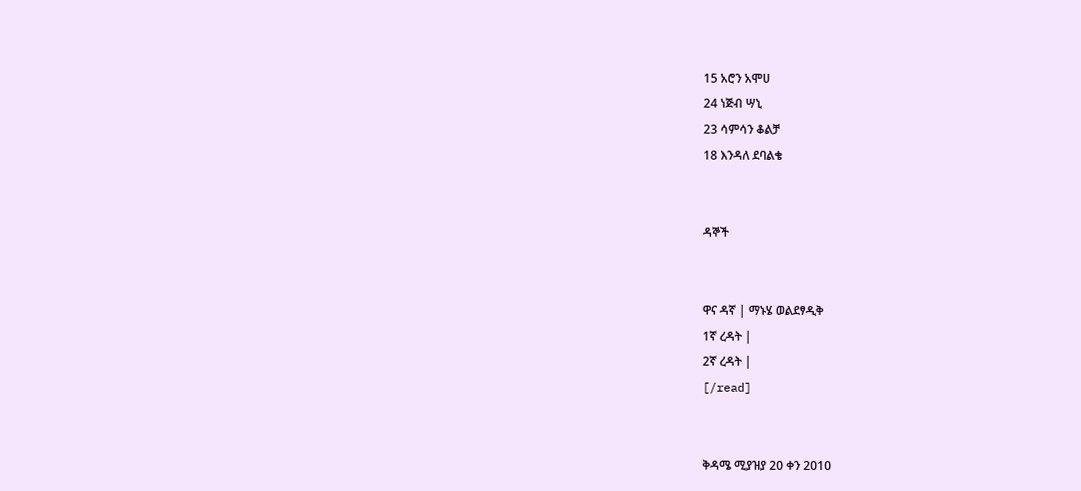15 አሮን አሞሀ
24 ነጅብ ሣኒ
23 ሳምሳን ቆልቻ
18 እንዳለ ደባልቄ


ዳኞች


ዋና ዳኛ | ማኑሄ ወልደፃዲቅ
1ኛ ረዳት |
2ኛ ረዳት |
[/read]


ቅዳሜ ሚያዝያ 20 ቀን 2010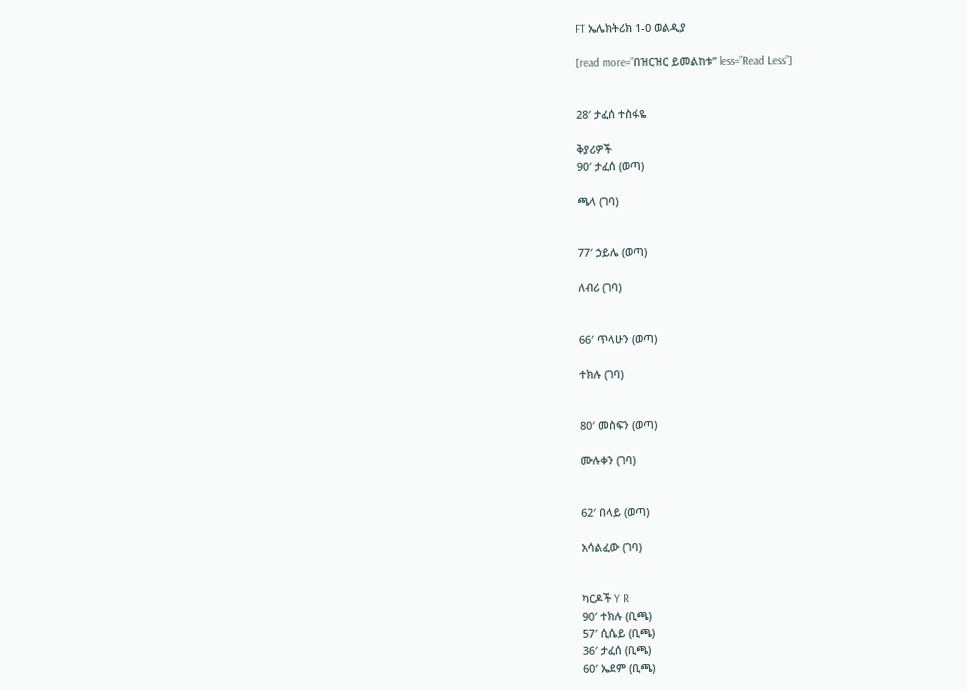FT ኤሌክትሪክ 1-0 ወልዲያ

[read more=”በዝርዝር ይመልከቱ” less=”Read Less”]


28′ ታፈሰ ተስፋዬ

ቅያሪዎች
90′ ታፈሰ (ወጣ)

ጫላ (ገባ)


77′ ኃይሌ (ወጣ)

ለብሪ (ገባ)


66′ ጥላሁን (ወጣ)

ተክሉ (ገባ)


80′ መስፍን (ወጣ)

ሙሉቀን (ገባ)


62′ በላይ (ወጣ)

አሳልፈው (ገባ)


ካርዶች Y R
90′ ተክሉ (ቢጫ)
57′ ሲሴይ (ቢጫ)
36′ ታፈሰ (ቢጫ)
60′ ኤደም (ቢጫ)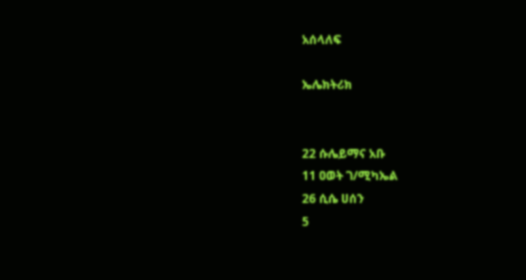አሰላለፍ

ኤሌክትሪክ


22 ሱሌይማና አቡ
11 ዐወት ገ/ሚካኤል
26 ሲሴ ሀሰን
5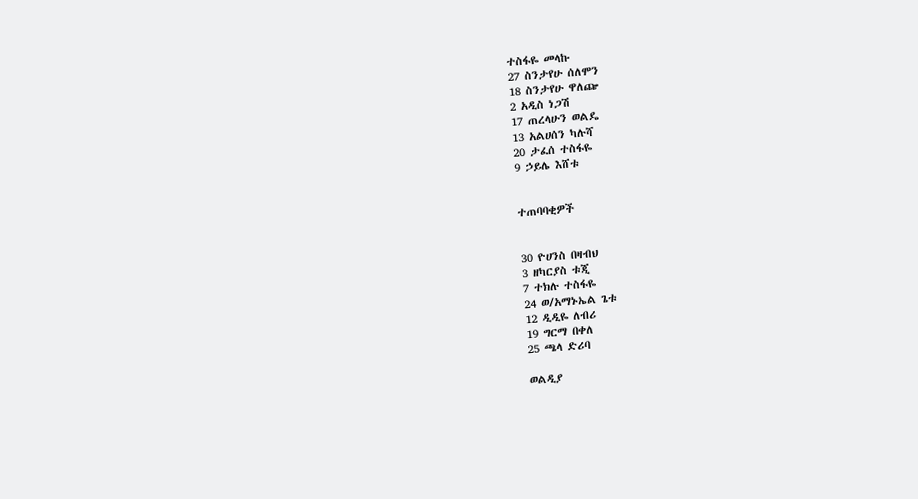ተስፋዬ መላኩ
27 ስንታየሁ ሰለሞን
18 ስንታየሁ ዋለጬ
2 አዲስ ነጋሽ
17 ጠረላሁን ወልዴ
13 አልሀሰን ካሉሻ
20 ታፈሰ ተስፋዬ
9 ኃይሌ እሸቱ


ተጠባባቂዎች


30 ዮሀንስ በዛብህ
3 ዘካርያስ ቱጂ
7 ተክሉ ተስፋዬ
24 ወ/አማኑኤል ጌቱ
12 ዲዲዬ ለብሪ
19 ግርማ በቀለ
25 ጫላ ድሪባ

ወልዲያ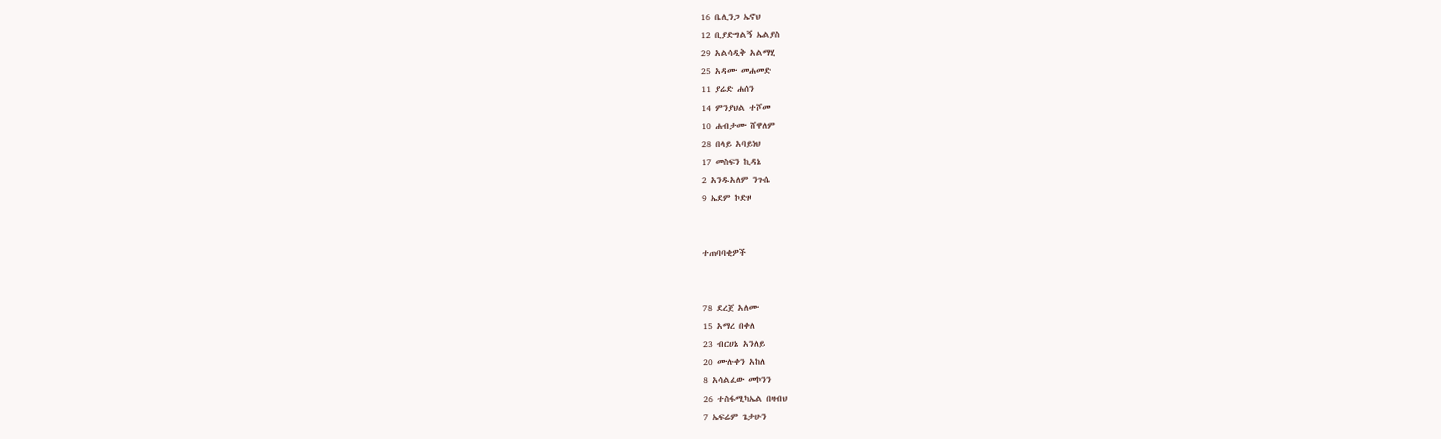16 ቤሊንጋ ኤኖህ
12 ቢያድግልኝ ኤልያስ
29 አልሳዲቅ አልማሂ
25 አዳሙ መሐመድ
11 ያሬድ ሐሰን
14 ምንያህል ተሾመ
10 ሐብታሙ ሸዋለም
28 በላይ አባይነህ
17 መስፍን ኪዳኔ
2 አንዱአለም ንጉሴ
9 ኤደም ኮድዞ


ተጠባባቂዎች


78 ደረጀ አለሙ
15 አማረ በቀለ
23 ብርሀኔ አንለይ
20 ሙሉቀን አከለ
8 አሳልፈው መኮንን
26 ተስፋሚካኤል በዛብህ
7 ኤፍሬም ጌታሁን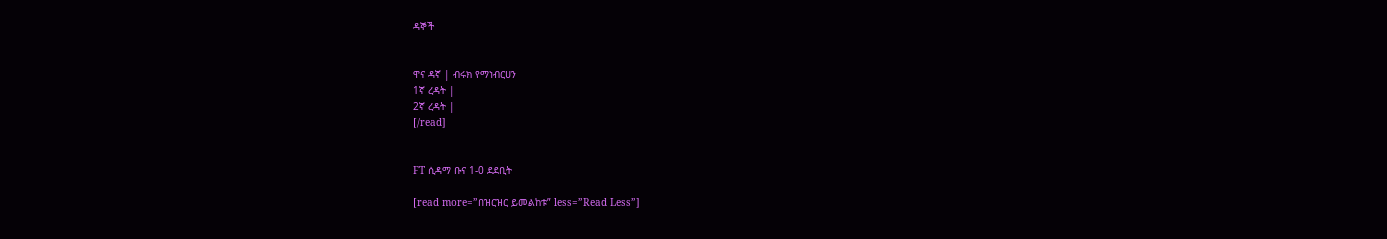ዳኞች


ዋና ዳኛ | ብሩክ የማነብርሀን
1ኛ ረዳት |
2ኛ ረዳት |
[/read]


FT ሲዳማ ቡና 1-0 ደደቢት

[read more=”በዝርዝር ይመልከቱ” less=”Read Less”]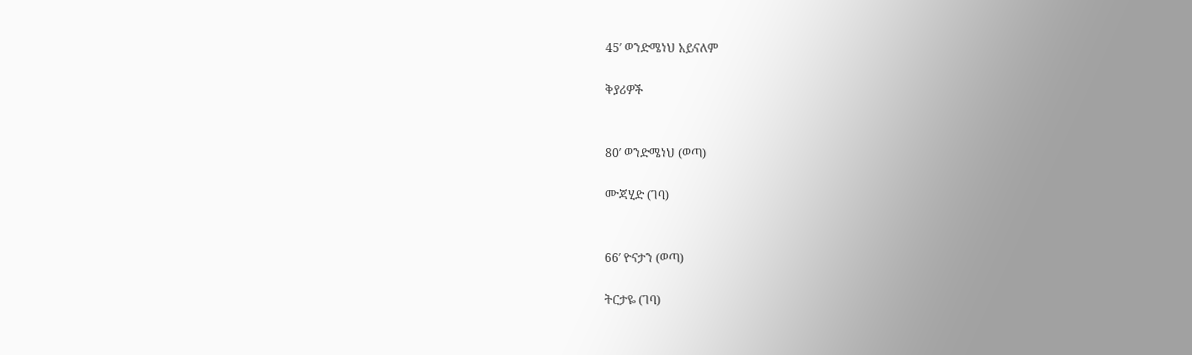45′ ወንድሜነህ አይናለም

ቅያሪዎች


80′ ወንድሜነህ (ወጣ)

ሙጃሂድ (ገባ)


66′ ዮናታን (ወጣ)

ትርታዬ (ገባ)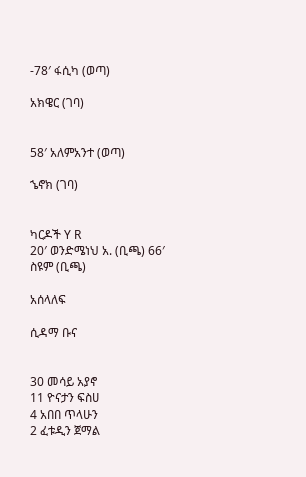-78′ ፋሲካ (ወጣ)

አክዌር (ገባ)


58′ አለምአንተ (ወጣ)

ኄኖክ (ገባ)


ካርዶች Y R
20′ ወንድሜነህ አ. (ቢጫ) 66′ ስዩም (ቢጫ)

አሰላለፍ

ሲዳማ ቡና


30 መሳይ አያኖ
11 ዮናታን ፍስሀ
4 አበበ ጥላሁን
2 ፈቱዲን ጀማል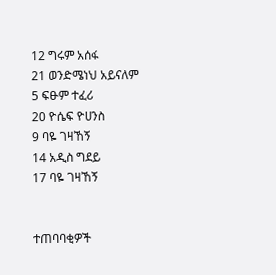12 ግሩም አሰፋ
21 ወንድሜነህ አይናለም
5 ፍፁም ተፈሪ
20 ዮሴፍ ዮሀንስ
9 ባዬ ገዛኸኝ
14 አዲስ ግደይ
17 ባዬ ገዛኸኝ


ተጠባባቂዎች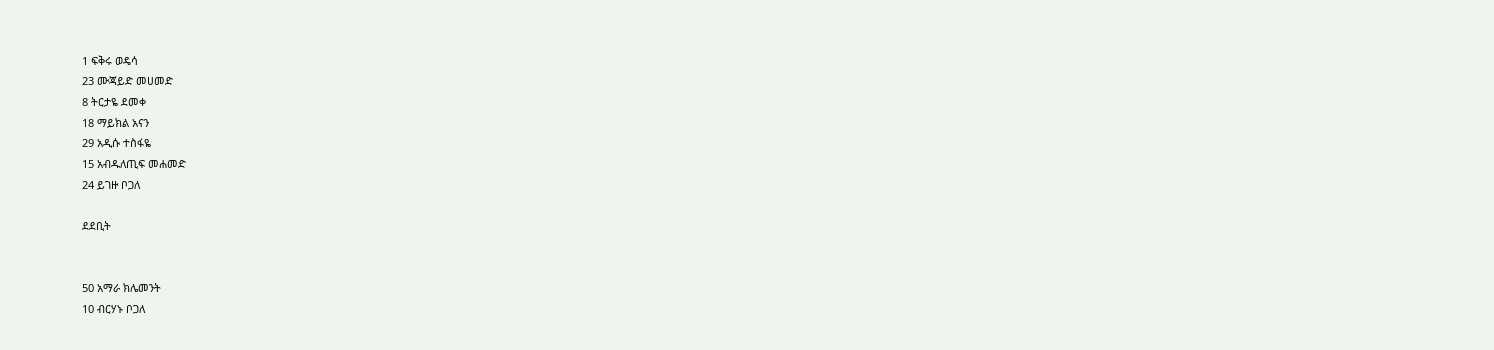1 ፍቅሩ ወዴሳ
23 ሙጃይድ መሀመድ
8 ትርታዬ ደመቀ
18 ማይክል አናን
29 አዲሱ ተስፋዬ
15 አብዱለጢፍ መሐመድ
24 ይገዙ ቦጋለ

ደደቢት


50 አማራ ክሌመንት
10 ብርሃኑ ቦጋለ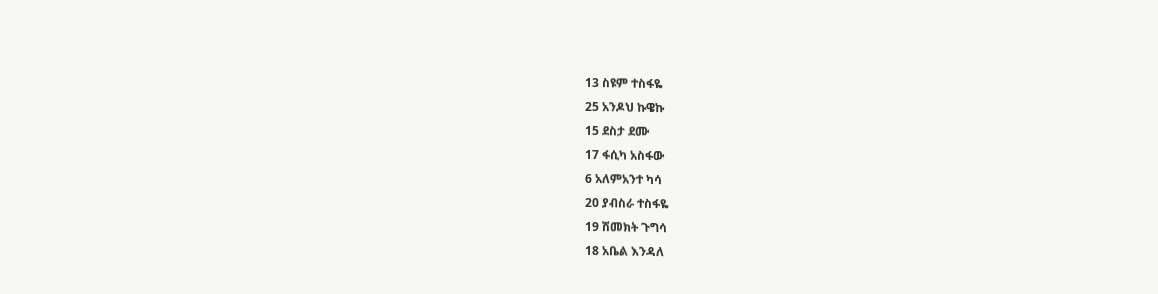13 ስዩም ተስፋዬ
25 አንዶህ ኩዌኩ
15 ደስታ ደሙ
17 ፋሲካ አስፋው
6 አለምአንተ ካሳ
20 ያብስራ ተስፋዬ
19 ሽመክት ጉግሳ
18 አቤል እንዳለ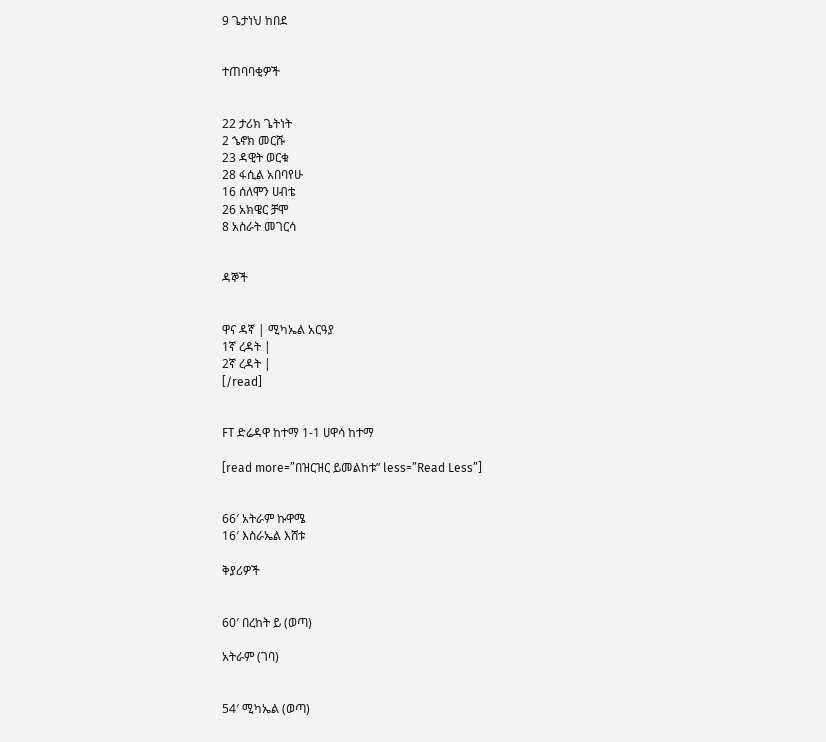9 ጌታነህ ከበደ


ተጠባባቂዎች


22 ታሪክ ጌትነት
2 ኄኖክ መርሹ
23 ዳዊት ወርቁ
28 ፋሲል አበባየሁ
16 ሰለሞን ሀብቴ
26 አክዌር ቻሞ
8 አስራት መገርሳ


ዳኞች


ዋና ዳኛ | ሚካኤል አርዓያ
1ኛ ረዳት |
2ኛ ረዳት |
[/read]


FT ድሬዳዋ ከተማ 1-1 ሀዋሳ ከተማ

[read more=”በዝርዝር ይመልከቱ” less=”Read Less”]


66′ አትራም ኩዋሜ
16′ እስራኤል እሸቱ

ቅያሪዎች


60′ በረከት ይ (ወጣ)

አትራም (ገባ)


54′ ሚካኤል (ወጣ)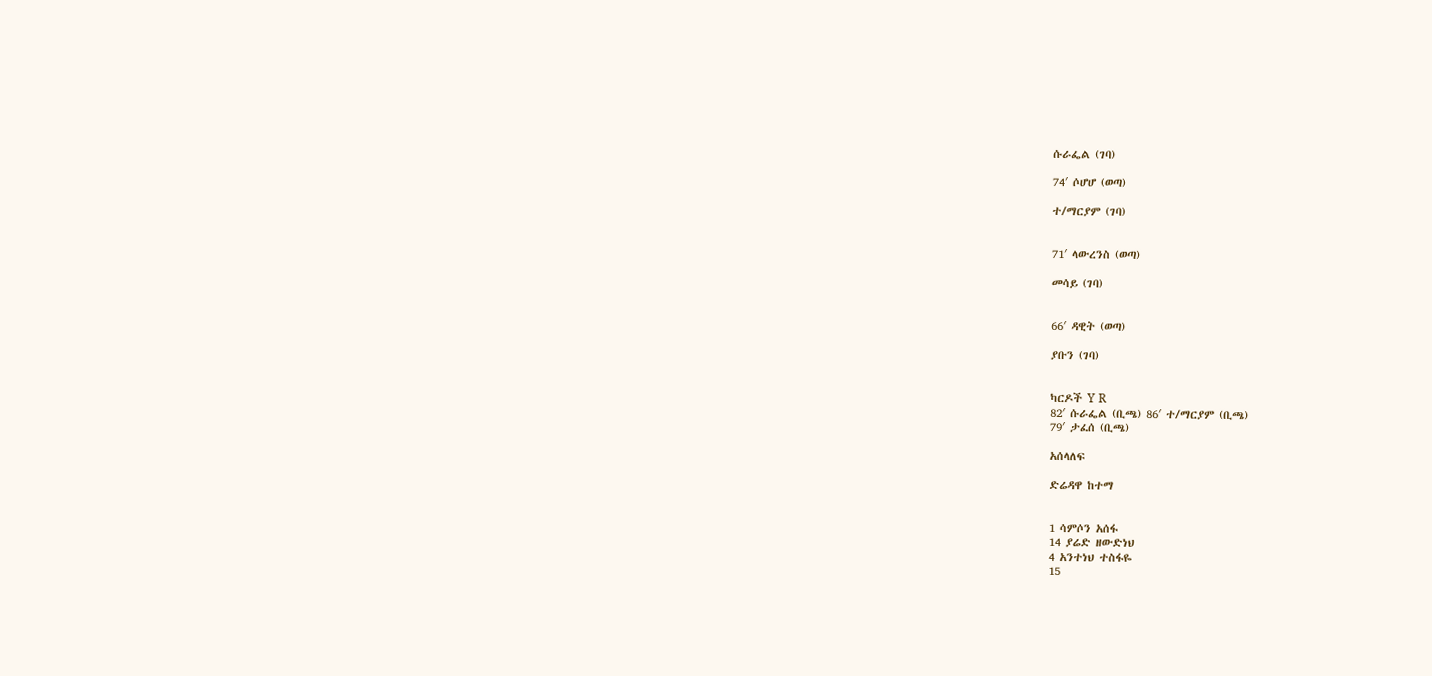ሱራፌል (ገባ)

74′ ሶሆሆ (ወጣ)

ተ/ማርያም (ገባ)


71′ ላውረንስ (ወጣ)

መሳይ (ገባ)


66′ ዳዊት (ወጣ)

ያቡን (ገባ)


ካርዶች Y R
82′ ሱራፌል (ቢጫ) 86′ ተ/ማርያም (ቢጫ)
79′ ታፈሰ (ቢጫ)

አሰላለፍ

ድሬዳዋ ከተማ


1 ሳምሶን አሰፋ
14 ያሬድ ዘውድነህ
4 አንተነህ ተስፋዬ
15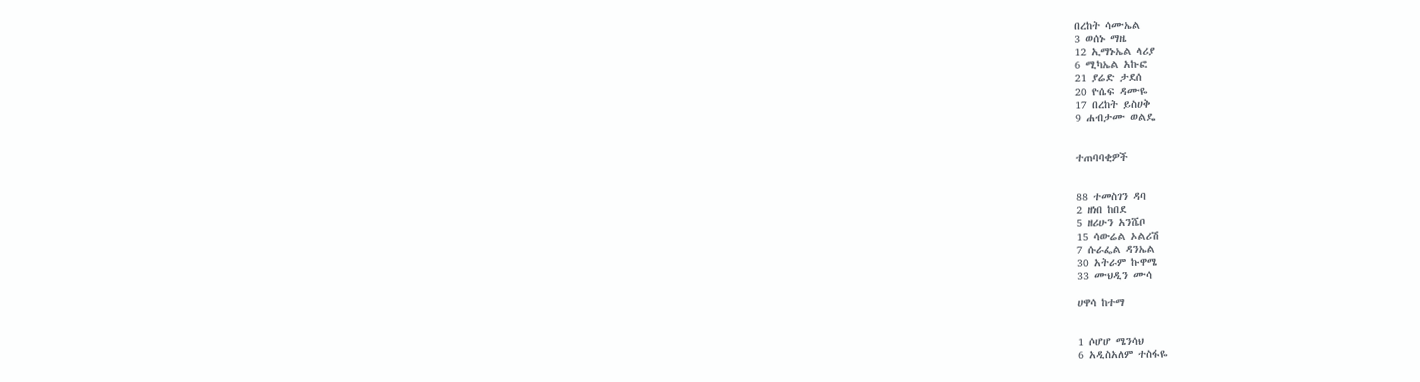በረከት ሳሙኤል
3 ወሰኑ ማዜ
12 ኢማኑኤል ላሪያ
6 ሚካኤል አኩፎ
21 ያሬድ ታደሰ
20 ዮሴፍ ዳሙዬ
17 በረከት ይስሀቅ
9 ሐብታሙ ወልዴ


ተጠባባቂዎች


88 ተመስገን ዳባ
2 ዘነበ ከበደ
5 ዘሪሁን አንሼቦ
15 ሳውሬል ኦልሪሽ
7 ሱራፌል ዳንኤል
30 አትራም ኩዋሜ
33 ሙህዲን ሙሳ

ሀዋሳ ከተማ


1 ሶሆሆ ሜንሳህ
6 አዲስአለም ተስፋዬ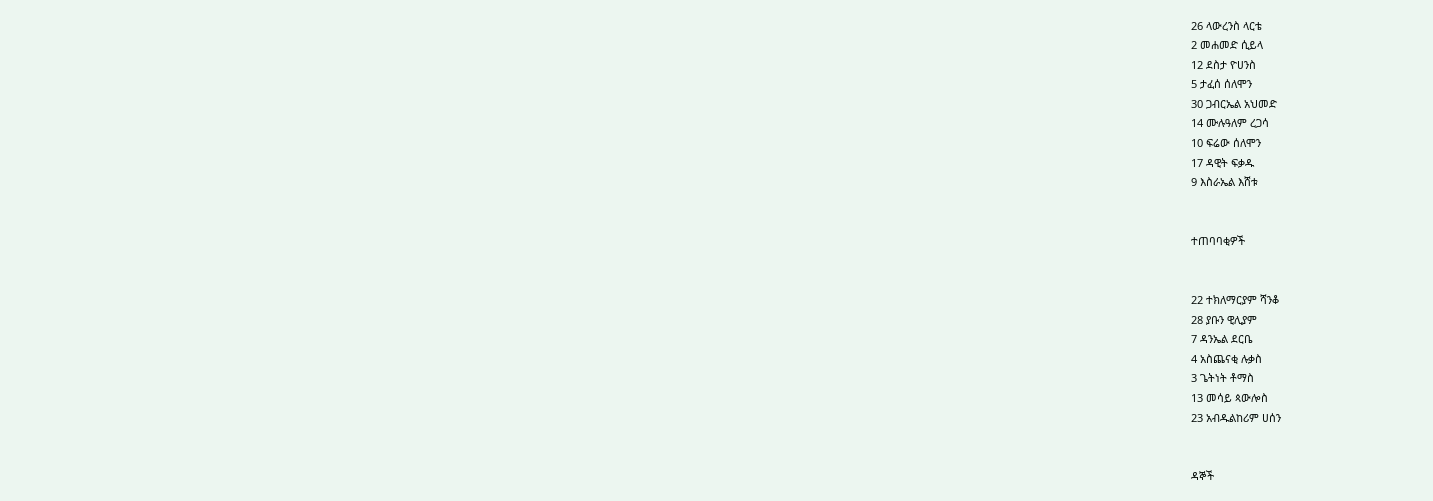26 ላውረንስ ላርቴ
2 መሐመድ ሲይላ
12 ደስታ ዮሀንስ
5 ታፈሰ ሰለሞን
30 ጋብርኤል አህመድ
14 ሙሉዓለም ረጋሳ
10 ፍሬው ሰለሞን
17 ዳዊት ፍቃዱ
9 እስራኤል እሸቱ


ተጠባባቂዎች


22 ተክለማርያም ሻንቆ
28 ያቡን ዊሊያም
7 ዳንኤል ደርቤ
4 አስጨናቂ ሉቃስ
3 ጌትነት ቶማስ
13 መሳይ ጳውሎስ
23 አብዱልከሪም ሀሰን


ዳኞች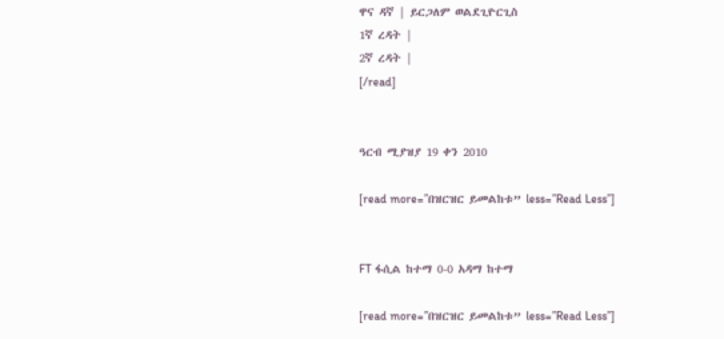ዋና ዳኛ | ይርጋለም ወልደጊዮርጊስ
1ኛ ረዳት |
2ኛ ረዳት |
[/read]


ዓርብ ሚያዝያ 19 ቀን 2010

[read more=”በዝርዝር ይመልከቱ” less=”Read Less”]


FT ፋሲል ከተማ 0-0 አዳማ ከተማ

[read more=”በዝርዝር ይመልከቱ” less=”Read Less”]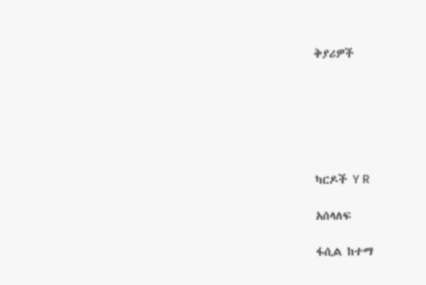ቅያሪዎች






ካርዶች Y R

አሰላለፍ

ፋሲል ከተማ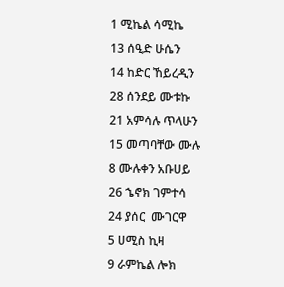1 ሚኬል ሳሚኬ
13 ሰዒድ ሁሴን
14 ከድር ኸይረዲን
28 ሰንደይ ሙቱኩ
21 አምሳሉ ጥላሁን
15 መጣባቸው ሙሉ
8 ሙሉቀን አቡሀይ
26 ኄኖክ ገምተሳ
24 ያሰር  ሙገርዋ
5 ሀሚስ ኪዛ
9 ራምኬል ሎክ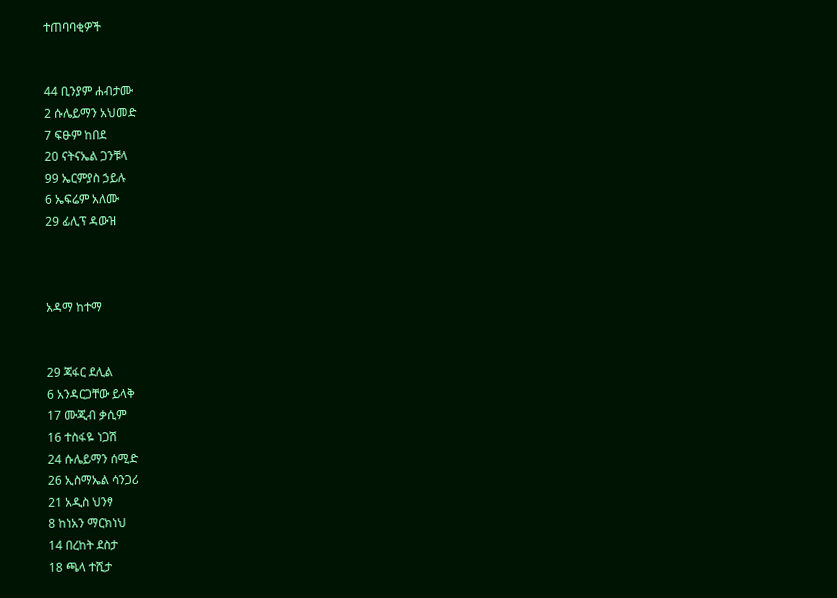ተጠባባቂዎች


44 ቢንያም ሐብታሙ
2 ሱሌይማን አህመድ
7 ፍፁም ከበደ
20 ናትናኤል ጋንቹላ
99 ኤርምያስ ኃይሉ
6 ኤፍሬም አለሙ
29 ፊሊፕ ዳውዝ



አዳማ ከተማ


29 ጃፋር ደሊል
6 አንዳርጋቸው ይላቅ
17 ሙጂብ ቃሲም
16 ተስፋዬ ነጋሽ
24 ሱሌይማን ሰሚድ
26 ኢስማኤል ሳንጋሪ
21 አዲስ ህንፃ
8 ከነአን ማርክነህ
14 በረከት ደስታ
18 ጫላ ተሺታ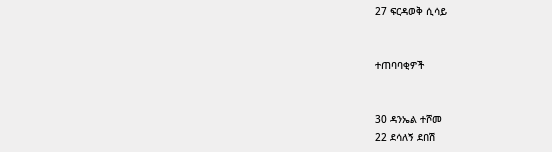27 ፍርዳወቅ ሲሳይ


ተጠባባቂዎች


30 ዳንኤል ተሾመ
22 ደሳለኝ ደበሽ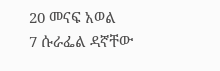20 መናፍ አወል
7 ሱራፌል ዳኛቸው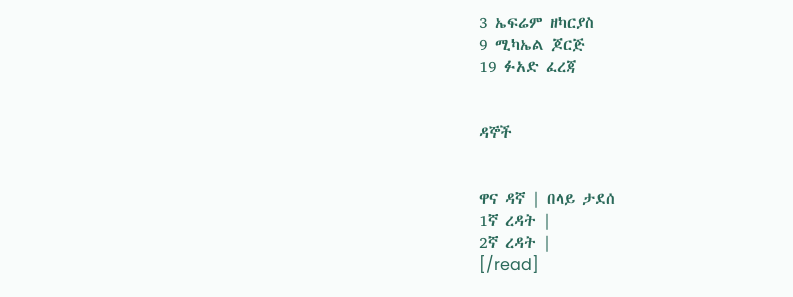3 ኤፍሬም ዘካርያስ
9 ሚካኤል ጆርጅ
19 ፉአድ ፈረጃ


ዳኞች


ዋና ዳኛ | በላይ ታደሰ
1ኛ ረዳት |
2ኛ ረዳት |
[/read]